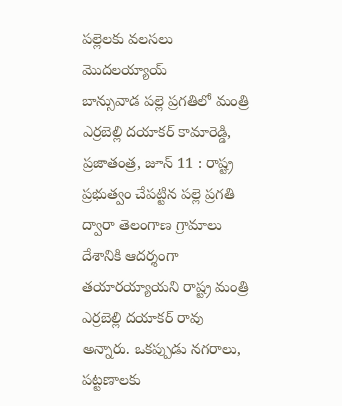పల్లెలకు వలసలు మొదలయ్యాయ్
బాన్సువాడ పల్లె ప్రగతిలో మంత్రి ఎర్రబెల్లి దయాకర్ కామారెడ్డి, ప్రజాతంత్ర, జూన్ 11 : రాష్ట్ర ప్రభుత్వం చేపట్టిన పల్లె ప్రగతి ద్వారా తెలంగాణ గ్రామాలు దేశానికి ఆదర్శంగా తయారయ్యాయని రాష్ట్ర మంత్రి ఎర్రబెల్లి దయాకర్ రావు అన్నారు. ఒకప్పుడు నగరాలు, పట్టణాలకు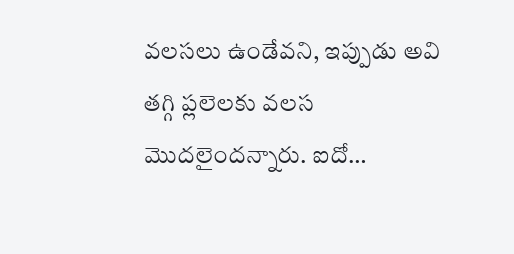వలసలు ఉండేవని, ఇప్పుడు అవి తగ్గి ప్లలెలకు వలస మొదలైందన్నారు. ఐదో…